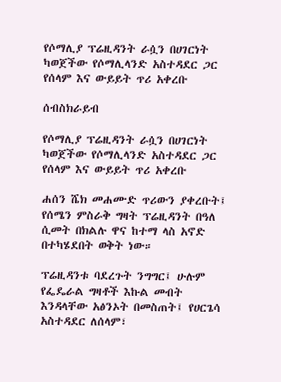የሶማሊያ ፕሬዚዳንት ራሷን በሀገርነት ካወጀችው የሶማሊላንድ አስተዳደር ጋር የሰላም እና ውይይት ጥሪ አቀረቡ

ሰብስክራይብ

የሶማሊያ ፕሬዚዳንት ራሷን በሀገርነት ካወጀችው የሶማሊላንድ አስተዳደር ጋር የሰላም እና ውይይት ጥሪ አቀረቡ

ሐሰን ሼክ መሐሙድ ጥሪውን ያቀረቡት፤ የሰሜን ምስራቅ ግዛት ፕሬዚዳንት በዓለ ሲመት በክልሉ ዋና ከተማ ላስ አኖድ በተካሄደበት ወቅት ነው።

ፕሬዚዳንቱ ባደረጉት ንግግር፤ ሁሉም የፌዴራል ግዛቶች እኩል መብት እንዳላቸው አፅንኦት በመስጠት፤ የሀርጌሳ አስተዳደር ለሰላም፣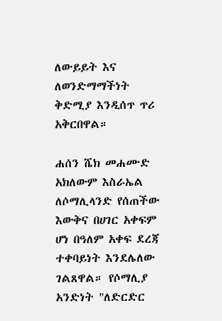ለውይይት እና ለወንድማማችነት ቅድሚያ እንዲሰጥ ጥሪ አቅርበዋል።

ሐሰን ሼክ መሐሙድ አክለውም እስራኤል ለሶማሊላንድ የሰጠችው እውቅና በሀገር አቀፍም ሆነ በዓለም አቀፍ ደረጃ ተቀባይነት እንደሌለው ገልጸዋል። የሶማሊያ አንድነት "ለድርድር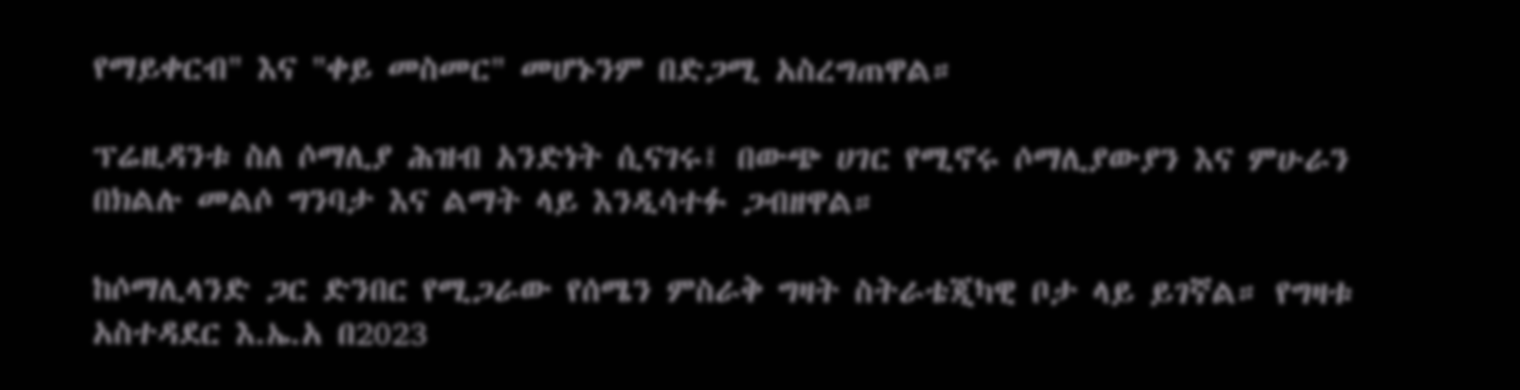የማይቀርብ" እና "ቀይ መስመር" መሆኑንም በድጋሚ አስረግጠዋል።

ፕሬዚዳንቱ ስለ ሶማሊያ ሕዝብ አንድነት ሲናገሩ፤ በውጭ ሀገር የሚኖሩ ሶማሊያውያን እና ምሁራን በክልሉ መልሶ ግንባታ እና ልማት ላይ እንዲሳተፉ ጋብዘዋል።

ከሶማሊላንድ ጋር ድንበር የሚጋራው የሰሜን ምስራቅ ግዛት ስትራቴጂካዊ ቦታ ላይ ይገኛል። የግዛቱ አስተዳደር እ.ኤ.አ በ2023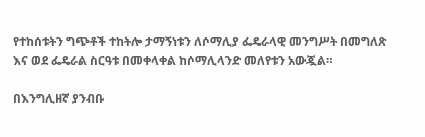የተከሰቱትን ግጭቶች ተከትሎ ታማኝነቱን ለሶማሊያ ፌዴራላዊ መንግሥት በመግለጽ እና ወደ ፌዴራል ስርዓቱ በመቀላቀል ከሶማሊላንድ መለየቱን አውጇል።

በእንግሊዘኛ ያንብቡ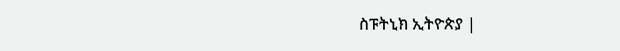ስፑትኒክ ኢትዮጵያ |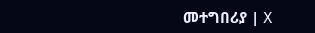መተግበሪያ | X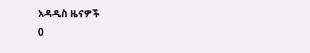አዳዲስ ዜናዎች
0